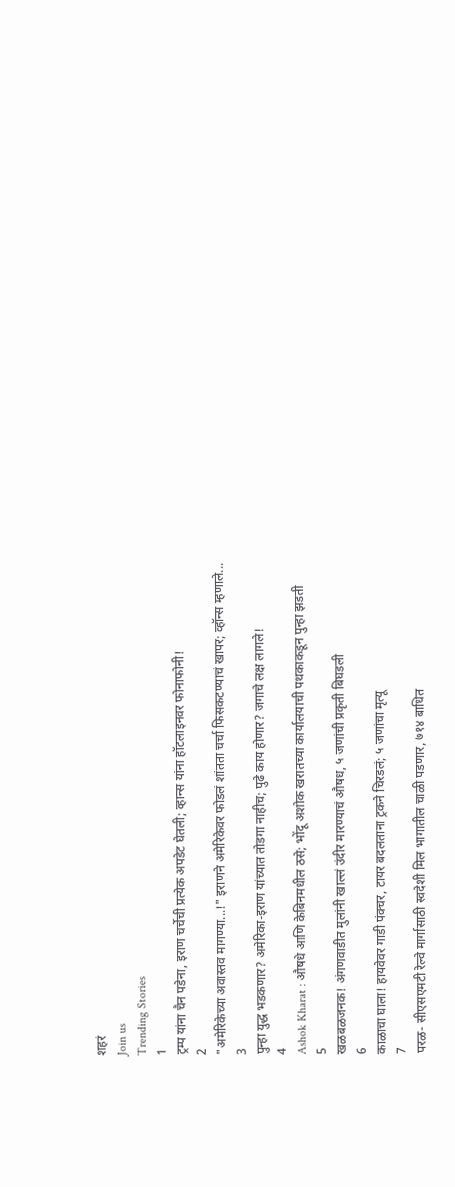शहरं
Join us
Trending Stories
1
ट्रम्प यांना चैन पडेना, इराण चर्चेची प्रत्येक अपडेट घेतली; व्हान्स यांना हॉटलाइनवर फोनाफोनी!
2
"अमेरिकेच्या अवास्तव मागण्या...!" इराणने अमेरिकेवर फोडलं शांतता चर्चा फिसकटण्याचं खापर; व्हॉन्स म्हणाले...
3
पुन्हा युद्ध भडकणार? अमेरिका-इराण यांच्यात तोडगा नाहीच; पुढे काय होणार? जगाचे लक्ष लागले!
4
Ashok Kharat : औषधे आणि केबिनमधील ठसे; भोंदू अशोक खरातच्या कार्यालयाची पथकाकडून पुन्हा झडती
5
खळबळजनक! अंगणवाडीत मुलांनी खाल्लं उंदीर मारण्याचं औषध, ५ जणांची प्रकृती बिघडली
6
काळाचा घाला! हायवेवर गाडी पंक्चर, टायर बदलताना ट्रकने चिरडलं; ५ जणांचा मृत्यू
7
परळ- सीएसएमटी रेल्वे मार्गासाठी स्वदेशी मिल भागातील चाळी पडणार, ७१४ बाधित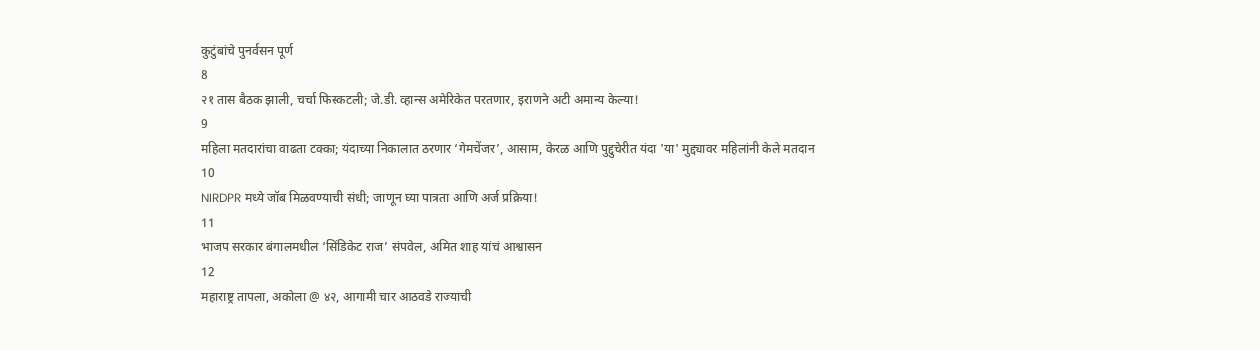कुटुंबांचे पुनर्वसन पूर्ण
8
२१ तास बैठक झाली, चर्चा फिस्कटली; जे.डी. व्हान्स अमेरिकेत परतणार, इराणने अटी अमान्य केल्या!
9
महिला मतदारांचा वाढता टक्का; यंदाच्या निकालात ठरणार ‘गेमचेंजर’, आसाम, केरळ आणि पुद्दुचेरीत यंदा 'या' मुद्द्यावर महिलांनी केले मतदान
10
NIRDPR मध्ये जॉब मिळवण्याची संधी; जाणून घ्या पात्रता आणि अर्ज प्रक्रिया!
11
भाजप सरकार बंगालमधील ‘सिंडिकेट राज’ संपवेल, अमित शाह यांचं आश्वासन
12
महाराष्ट्र तापला, अकोला @ ४२, आगामी चार आठवडे राज्याची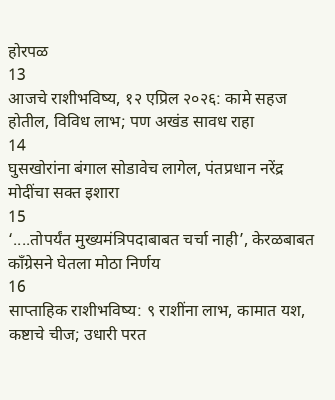होरपळ
13
आजचे राशीभविष्य, १२ एप्रिल २०२६: कामे सहज होतील, विविध लाभ; पण अखंड सावध राहा
14
घुसखोरांना बंगाल सोडावेच लागेल, पंतप्रधान नरेंद्र मोदींचा सक्त इशारा
15
‘....तोपर्यंत मुख्यमंत्रिपदाबाबत चर्चा नाही’, केरळबाबत काँग्रेसने घेतला मोठा निर्णय
16
साप्ताहिक राशीभविष्य: ९ राशींना लाभ, कामात यश, कष्टाचे चीज; उधारी परत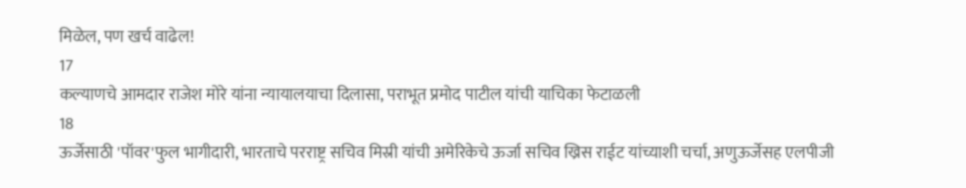मिळेल, पण खर्च वाढेल!
17
कल्याणचे आमदार राजेश मोरे यांना न्यायालयाचा दिलासा, पराभूत प्रमोद पाटील यांची याचिका फेटाळली
18
ऊर्जेसाठी 'पॉवर'फुल भागीदारी, भारताचे परराष्ट्र सचिव मिस्री यांची अमेरिकेचे ऊर्जा सचिव ख्रिस राईट यांच्याशी चर्चा, अणुऊर्जेसह एलपीजी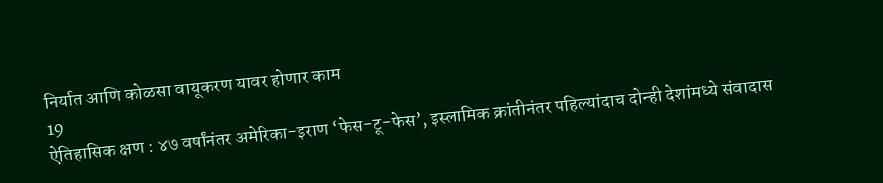निर्यात आणि कोळसा वायूकरण यावर होणार काम
19
ऐतिहासिक क्षण : ४७ वर्षांनंतर अमेरिका-इराण ‘फेस-टू-फेस’, इस्लामिक क्रांतीनंतर पहिल्यांदाच दोन्ही देशांमध्ये संवादास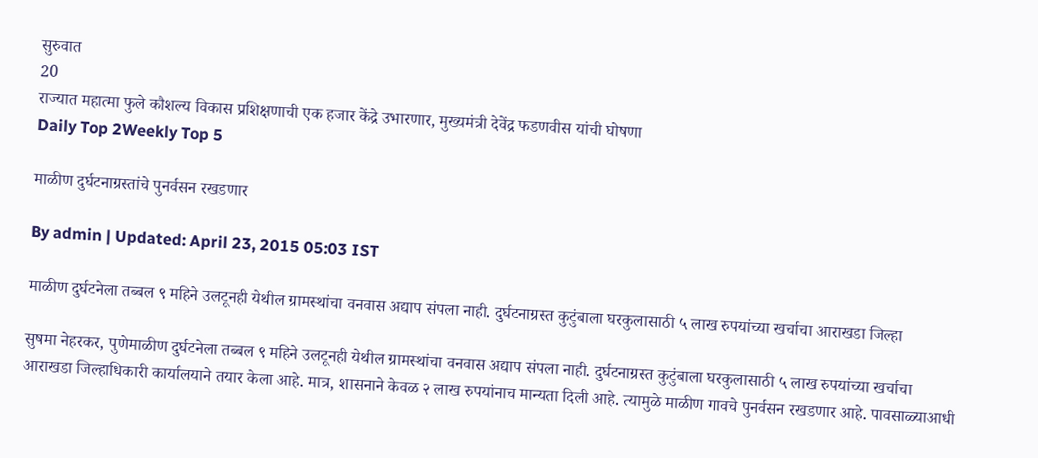सुरुवात
20
राज्यात महात्मा फुले कौशल्य विकास प्रशिक्षणाची एक हजार केंद्रे उभारणार, मुख्यमंत्री देवेंद्र फडणवीस यांची घोषणा
Daily Top 2Weekly Top 5

माळीण दुर्घटनाग्रस्तांचे पुनर्वसन रखडणार

By admin | Updated: April 23, 2015 05:03 IST

माळीण दुर्घटनेला तब्बल ९ महिने उलटूनही येथील ग्रामस्थांचा वनवास अद्याप संपला नाही. दुर्घटनाग्रस्त कुटुंबाला घरकुलासाठी ५ लाख रुपयांच्या खर्चाचा आराखडा जिल्हा

सुषमा नेहरकर, पुणेमाळीण दुर्घटनेला तब्बल ९ महिने उलटूनही येथील ग्रामस्थांचा वनवास अद्याप संपला नाही. दुर्घटनाग्रस्त कुटुंबाला घरकुलासाठी ५ लाख रुपयांच्या खर्चाचा आराखडा जिल्हाधिकारी कार्यालयाने तयार केला आहे. मात्र, शासनाने केवळ २ लाख रुपयांनाच मान्यता दिली आहे. त्यामुळे माळीण गावचे पुनर्वसन रखडणार आहे. पावसाळ्याआधी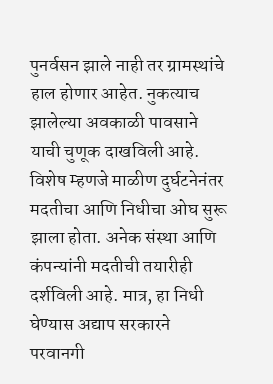पुनर्वसन झाले नाही तर ग्रामस्थांचे हाल होणार आहेत. नुकत्याच झालेल्या अवकाळी पावसाने याची चुणूक दाखविली आहे. विशेष म्हणजे माळीण दुर्घटनेनंतर मदतीचा आणि निधीचा ओघ सुरू झाला होता. अनेक संस्था आणि कंपन्यांनी मदतीची तयारीही दर्शविली आहे. मात्र, हा निधी घेण्यास अद्याप सरकारने परवानगी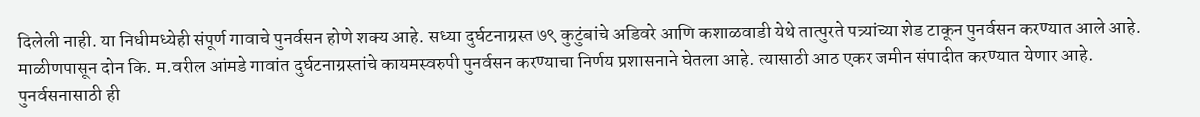दिलेली नाही. या निधीमध्येही संपूर्ण गावाचे पुनर्वसन होणे शक्य आहे. सध्या दुर्घटनाग्रस्त ७९ कुटुंबांचे अडिवरे आणि कशाळवाडी येथे तात्पुरते पत्र्यांच्या शेड टाकून पुनर्वसन करण्यात आले आहे. माळीणपासून दोन कि. म.वरील आंमडे गावांत दुर्घटनाग्रस्तांचे कायमस्वरुपी पुनर्वसन करण्याचा निर्णय प्रशासनाने घेतला आहे. त्यासाठी आठ एकर जमीन संपादीत करण्यात येणार आहे. पुनर्वसनासाठी ही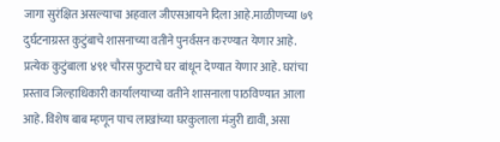जागा सुरंक्षित असल्याचा अहवाल जीएसआयने दिला आहे.माळीणच्या ७९ दुर्घटनाग्रस्त कुटुंबाचे शासनाच्या वतीने पुनर्वसन करण्यात येणार आहे. प्रत्येक कुटुंबाला ४९१ चौरस फुटाचे घर बांधून देण्यात येणार आहे. घरांचा प्रस्ताव जिल्हाधिकारी कार्यालयाच्या वतीने शासनाला पाठविण्यात आला आहे. विशेष बाब म्हणून पाच लाखांच्या घरकुलाला मंजुरी द्यावी, असा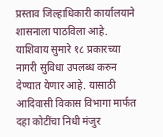प्रस्ताव जिल्हाधिकारी कार्यालयाने शासनाला पाठविला आहे. याशिवाय सुमारे १८ प्रकारच्या नागरी सुविधा उपलब्ध करुन देण्यात येणार आहे. यासाठी आदिवासी विकास विभागा मार्फत दहा कोटींचा निधी मंजुर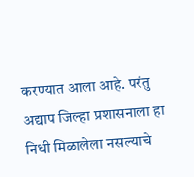करण्यात आला आहे. परंतु अद्याप जिल्हा प्रशासनाला हा निधी मिळालेला नसल्याचे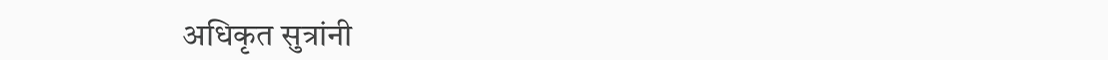अधिकृत सुत्रांनी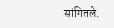सांगितले.